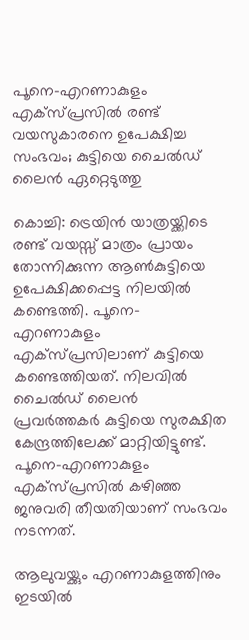പൂനെ-എറണാകുളം എക്‌സ്പ്രസിൽ രണ്ട് വയസുകാരനെ ഉപേക്ഷിച്ച സംഭവം; കുട്ടിയെ ചൈൽഡ് ലൈൻ ഏറ്റെടുത്തു

കൊച്ചി: ട്രെയിൻ യാത്രയ്ക്കിടെ രണ്ട് വയസ്സ് മാത്രം പ്രായം തോന്നിക്കുന്ന ആൺകുട്ടിയെ ഉപേക്ഷിക്കപ്പെട്ട നിലയിൽ കണ്ടെത്തി. പൂനെ-എറണാകുളം എക്‌സ്പ്രസിലാണ് കുട്ടിയെ കണ്ടെത്തിയത്. നിലവിൽ ചൈൽഡ് ലൈൻ പ്രവർത്തകർ കുട്ടിയെ സുരക്ഷിത കേന്ദ്രത്തിലേക്ക് മാറ്റിയിട്ടുണ്ട്. പൂനെ-എറണാകുളം എക്‌സ്പ്രസിൽ കഴിഞ്ഞ ജനുവരി തീയതിയാണ് സംഭവം നടന്നത്.

ആലുവയ്ക്കും എറണാകുളത്തിനും ഇടയിൽ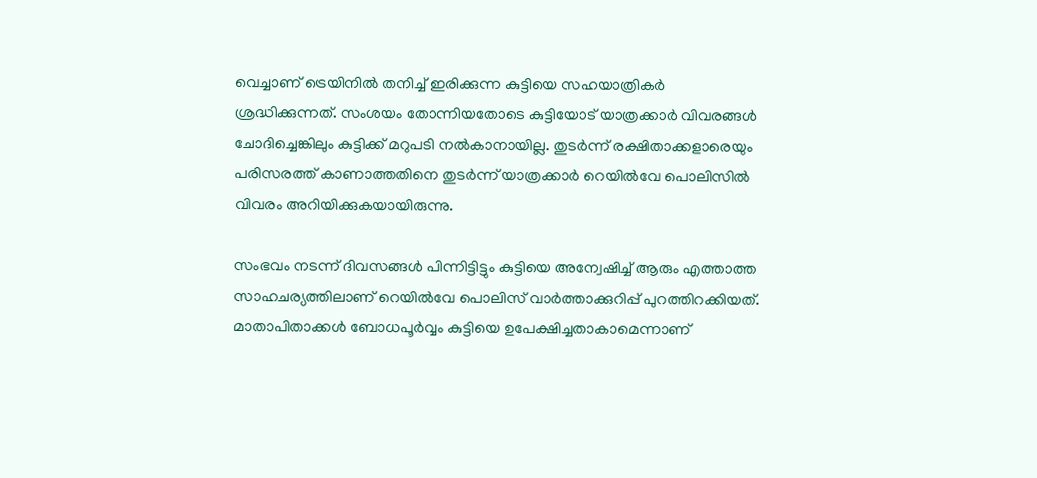വെച്ചാണ് ട്രെയിനിൽ തനിച്ച് ഇരിക്കുന്ന കുട്ടിയെ സഹയാത്രികർ ശ്രദ്ധിക്കുന്നത്. സംശയം തോന്നിയതോടെ കുട്ടിയോട് യാത്രക്കാർ വിവരങ്ങൾ ചോദിച്ചെങ്കിലും കുട്ടിക്ക് മറുപടി നൽകാനായില്ല. തുടർന്ന് രക്ഷിതാക്കളാരെയും പരിസരത്ത് കാണാത്തതിനെ തുടർന്ന് യാത്രക്കാർ റെയിൽവേ പൊലിസിൽ വിവരം അറിയിക്കുകയായിരുന്നു.

സംഭവം നടന്ന് ദിവസങ്ങൾ പിന്നിട്ടിട്ടും കുട്ടിയെ അന്വേഷിച്ച് ആരും എത്താത്ത സാഹചര്യത്തിലാണ് റെയിൽവേ പൊലിസ് വാർത്താക്കുറിപ്പ് പുറത്തിറക്കിയത്. മാതാപിതാക്കൾ ബോധപൂർവ്വം കുട്ടിയെ ഉപേക്ഷിച്ചതാകാമെന്നാണ്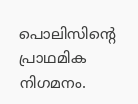പൊലിസിന്റെ പ്രാഥമിക നിഗമനം.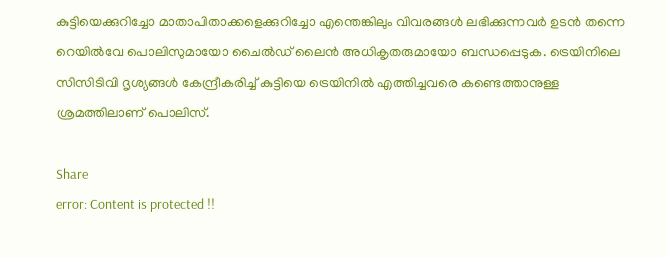കുട്ടിയെക്കുറിച്ചോ മാതാപിതാക്കളെക്കുറിച്ചോ എന്തെങ്കിലും വിവരങ്ങൾ ലഭിക്കുന്നവർ ഉടൻ തന്നെ റെയിൽവേ പൊലിസുമായോ ചൈൽഡ് ലൈൻ അധികൃതരുമായോ ബന്ധപ്പെടുക. ട്രെയിനിലെ സിസിടിവി ദൃശ്യങ്ങൾ കേന്ദ്രീകരിച്ച് കുട്ടിയെ ട്രെയിനിൽ എത്തിച്ചവരെ കണ്ടെത്താനുള്ള ശ്രമത്തിലാണ് പൊലിസ്.

Share
error: Content is protected !!